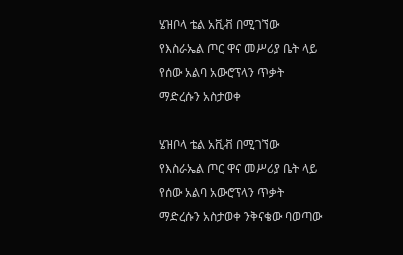ሄዝቦላ ቴል አቪቭ በሚገኘው የእስራኤል ጦር ዋና መሥሪያ ቤት ላይ የሰው አልባ አውሮፕላን ጥቃት ማድረሱን አስታወቀ

ሄዝቦላ ቴል አቪቭ በሚገኘው የእስራኤል ጦር ዋና መሥሪያ ቤት ላይ የሰው አልባ አውሮፕላን ጥቃት ማድረሱን አስታወቀ ንቅናቄው ባወጣው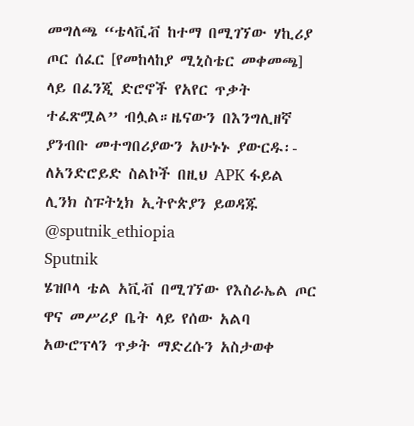መግለጫ “ቴላቪቭ ከተማ በሚገኘው ሃኪሪያ ጦር ሰፈር [የመከላከያ ሚኒስቴር መቀመጫ] ላይ በፈንጂ ድሮኖች የአየር ጥቃት ተፈጽሟል” ብሏል።ዜናውን በእንግሊዘኛ ያንብቡ መተግበሪያውን አሁኑኑ ያውርዱ፡- ለአንድሮይድ ስልኮች በዚህ APK ፋይል ሊንክ ስፑትኒክ ኢትዮጵያን ይወዳጁ @sputnik_ethiopia
Sputnik
ሄዝቦላ ቴል አቪቭ በሚገኘው የእስራኤል ጦር ዋና መሥሪያ ቤት ላይ የሰው አልባ አውሮፕላን ጥቃት ማድረሱን አስታወቀ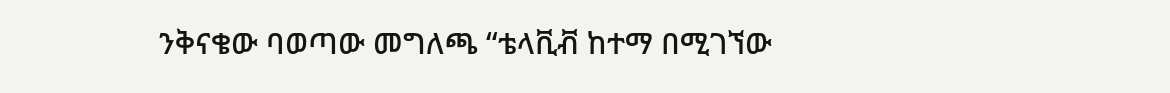ንቅናቄው ባወጣው መግለጫ “ቴላቪቭ ከተማ በሚገኘው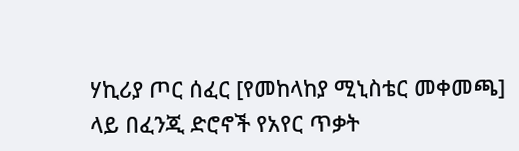ሃኪሪያ ጦር ሰፈር [የመከላከያ ሚኒስቴር መቀመጫ] ላይ በፈንጂ ድሮኖች የአየር ጥቃት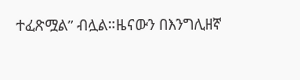ተፈጽሟል” ብሏል።ዜናውን በእንግሊዘኛ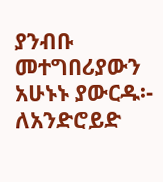ያንብቡ መተግበሪያውን አሁኑኑ ያውርዱ፡- ለአንድሮይድ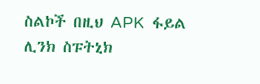ስልኮች በዚህ APK  ፋይል ሊንክ ስፑትኒክ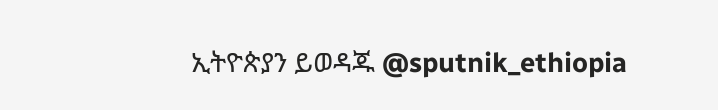ኢትዮጵያን ይወዳጁ @sputnik_ethiopia